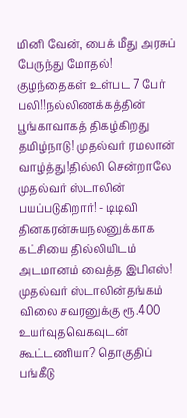மினி வேன், பைக் மீது அரசுப் பேருந்து மோதல்! குழந்தைகள் உள்பட 7 பேர் பலி!!நல்லிணக்கத்தின் பூங்காவாகத் திகழ்கிறது தமிழ்நாடு! முதல்வர் ரமலான் வாழ்த்து!தில்லி சென்றாலே முதல்வர் ஸ்டாலின் பயப்படுகிறார்! - டிடிவி தினகரன்சுயநலனுக்காக கட்சியை தில்லியிடம் அடமானம் வைத்த இபிஎஸ்! முதல்வர் ஸ்டாலின்தங்கம் விலை சவரனுக்கு ரூ.400 உயர்வுதவெகவுடன் கூட்டணியா? தொகுதிப் பங்கீடு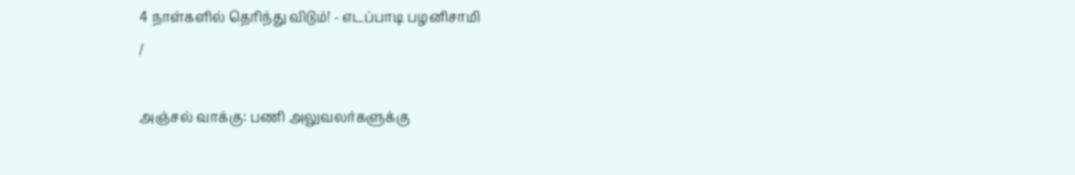4 நாள்களில் தெரிந்து விடும்! - எடப்பாடி பழனிசாமி
/

அஞ்சல் வாக்கு: பணி அலுவலர்களுக்கு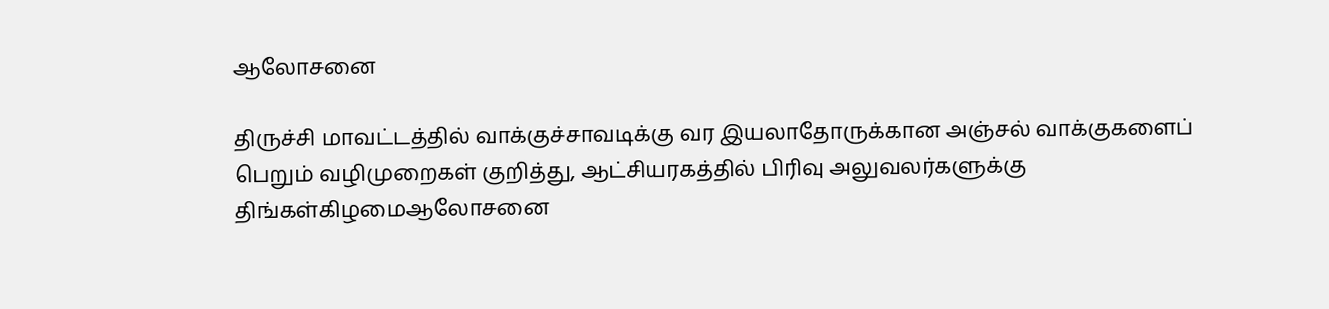ஆலோசனை

திருச்சி மாவட்டத்தில் வாக்குச்சாவடிக்கு வர இயலாதோருக்கான அஞ்சல் வாக்குகளைப் பெறும் வழிமுறைகள் குறித்து, ஆட்சியரகத்தில் பிரிவு அலுவலர்களுக்கு திங்கள்கிழமைஆலோசனை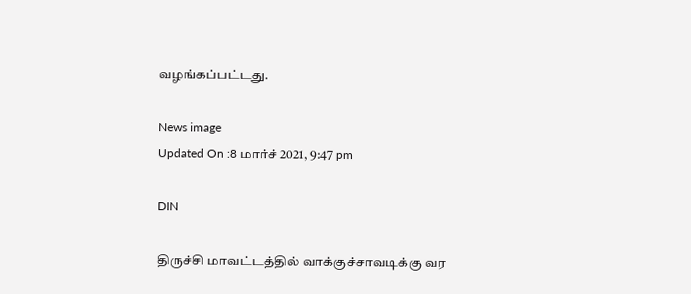வழங்கப்பட்டது.

News image
Updated On :8 மார்ச் 2021, 9:47 pm

DIN

திருச்சி மாவட்டத்தில் வாக்குச்சாவடிக்கு வர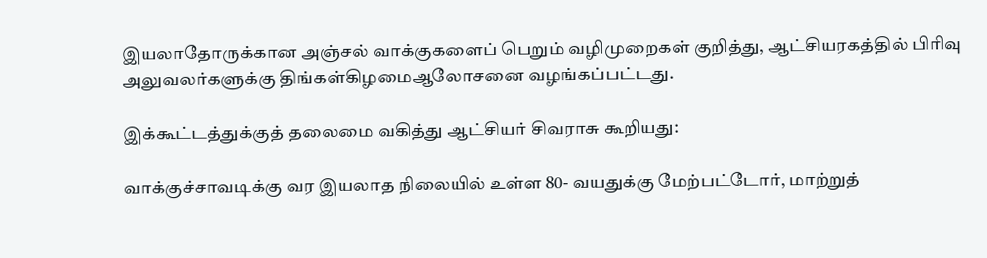இயலாதோருக்கான அஞ்சல் வாக்குகளைப் பெறும் வழிமுறைகள் குறித்து, ஆட்சியரகத்தில் பிரிவு அலுவலர்களுக்கு திங்கள்கிழமைஆலோசனை வழங்கப்பட்டது.

இக்கூட்டத்துக்குத் தலைமை வகித்து ஆட்சியர் சிவராசு கூறியது:

வாக்குச்சாவடிக்கு வர இயலாத நிலையில் உள்ள 80- வயதுக்கு மேற்பட்டோர், மாற்றுத்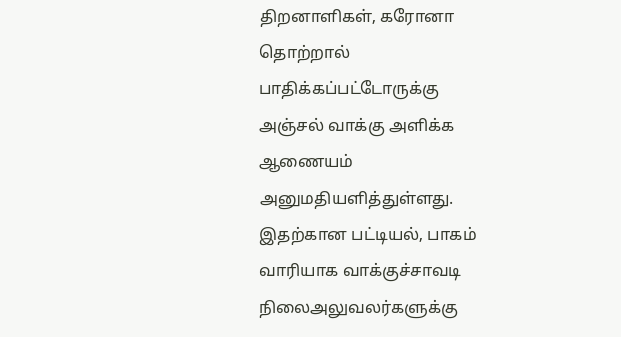திறனாளிகள், கரோனா தொற்றால் பாதிக்கப்பட்டோருக்கு அஞ்சல் வாக்கு அளிக்க ஆணையம் அனுமதியளித்துள்ளது. இதற்கான பட்டியல், பாகம் வாரியாக வாக்குச்சாவடி நிலைஅலுவலர்களுக்கு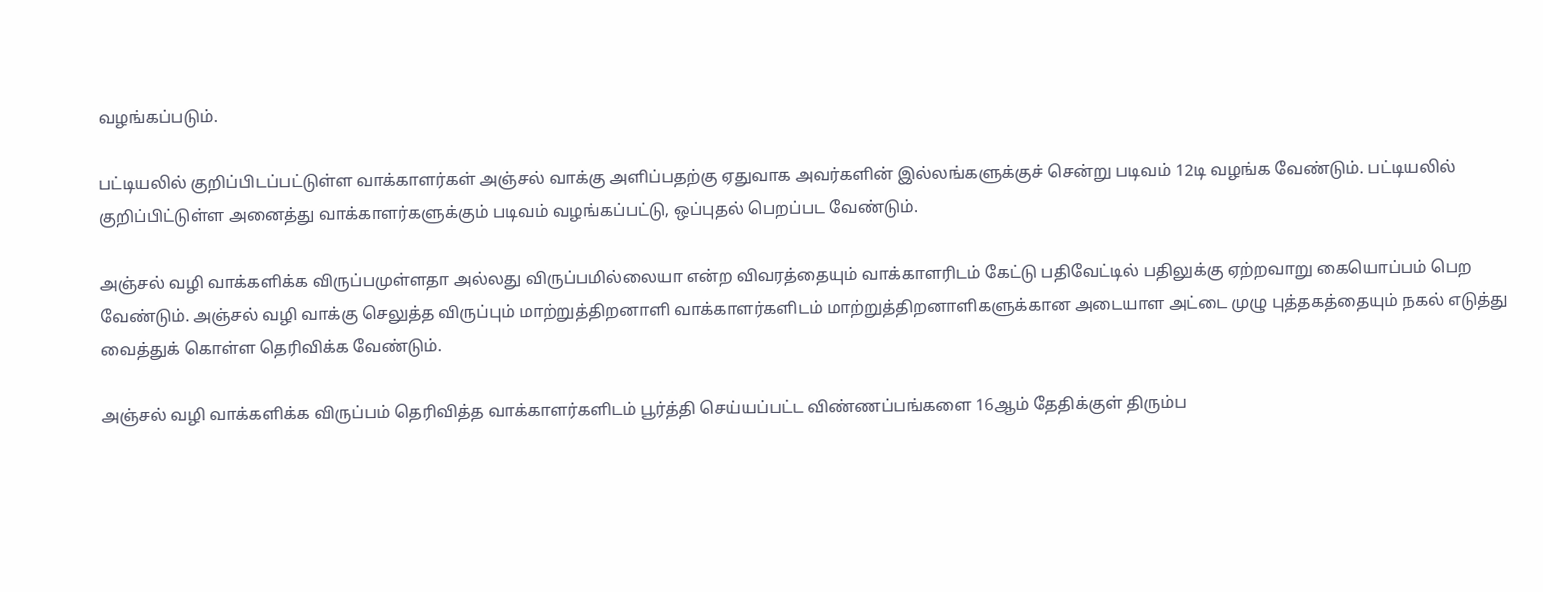வழங்கப்படும்.

பட்டியலில் குறிப்பிடப்பட்டுள்ள வாக்காளர்கள் அஞ்சல் வாக்கு அளிப்பதற்கு ஏதுவாக அவர்களின் இல்லங்களுக்குச் சென்று படிவம் 12டி வழங்க வேண்டும். பட்டியலில் குறிப்பிட்டுள்ள அனைத்து வாக்காளர்களுக்கும் படிவம் வழங்கப்பட்டு, ஒப்புதல் பெறப்பட வேண்டும்.

அஞ்சல் வழி வாக்களிக்க விருப்பமுள்ளதா அல்லது விருப்பமில்லையா என்ற விவரத்தையும் வாக்காளரிடம் கேட்டு பதிவேட்டில் பதிலுக்கு ஏற்றவாறு கையொப்பம் பெற வேண்டும். அஞ்சல் வழி வாக்கு செலுத்த விருப்பும் மாற்றுத்திறனாளி வாக்காளர்களிடம் மாற்றுத்திறனாளிகளுக்கான அடையாள அட்டை முழு புத்தகத்தையும் நகல் எடுத்து வைத்துக் கொள்ள தெரிவிக்க வேண்டும்.

அஞ்சல் வழி வாக்களிக்க விருப்பம் தெரிவித்த வாக்காளர்களிடம் பூர்த்தி செய்யப்பட்ட விண்ணப்பங்களை 16ஆம் தேதிக்குள் திரும்ப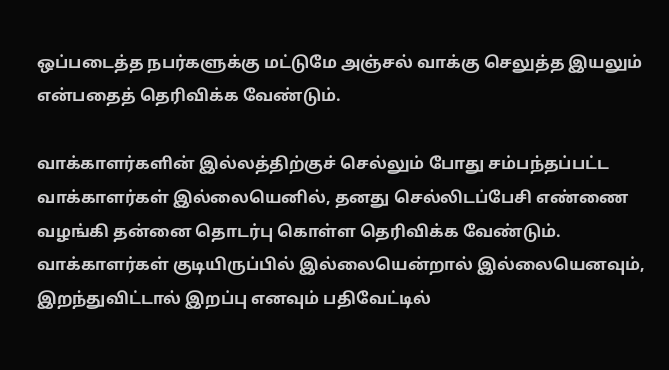ஒப்படைத்த நபர்களுக்கு மட்டுமே அஞ்சல் வாக்கு செலுத்த இயலும் என்பதைத் தெரிவிக்க வேண்டும்.

வாக்காளர்களின் இல்லத்திற்குச் செல்லும் போது சம்பந்தப்பட்ட வாக்காளர்கள் இல்லையெனில், தனது செல்லிடப்பேசி எண்ணை வழங்கி தன்னை தொடர்பு கொள்ள தெரிவிக்க வேண்டும். வாக்காளர்கள் குடியிருப்பில் இல்லையென்றால் இல்லையெனவும், இறந்துவிட்டால் இறப்பு எனவும் பதிவேட்டில்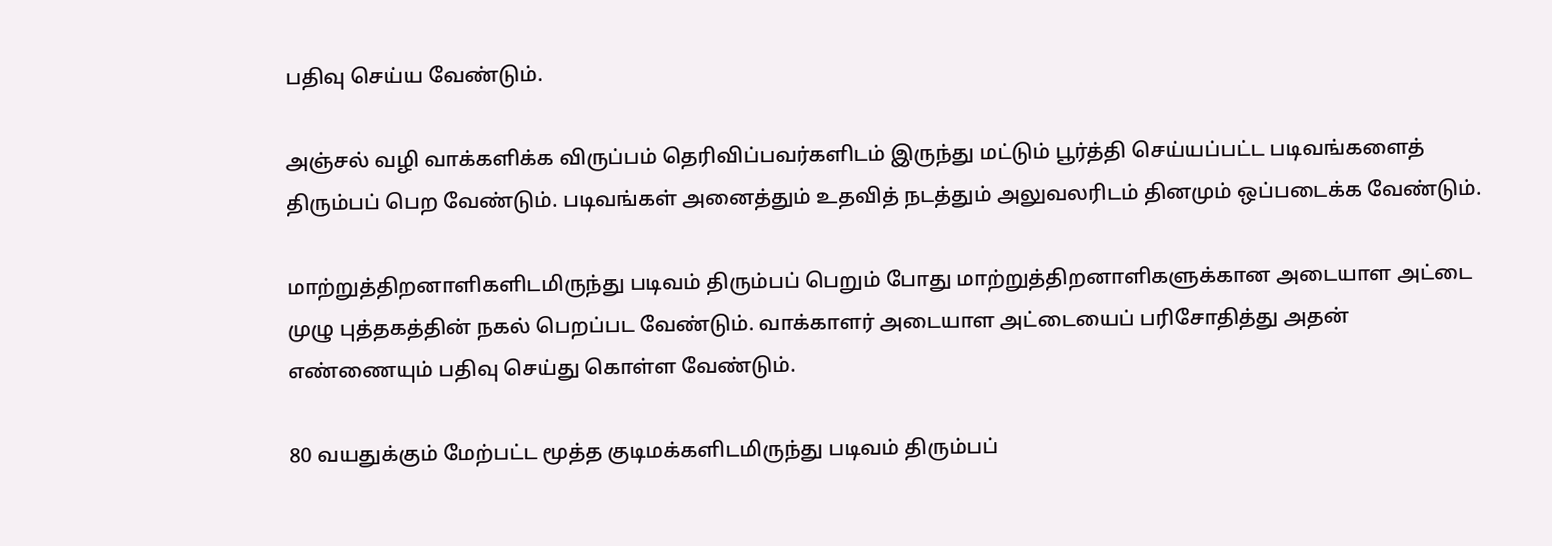பதிவு செய்ய வேண்டும்.

அஞ்சல் வழி வாக்களிக்க விருப்பம் தெரிவிப்பவர்களிடம் இருந்து மட்டும் பூர்த்தி செய்யப்பட்ட படிவங்களைத் திரும்பப் பெற வேண்டும். படிவங்கள் அனைத்தும் உதவித் நடத்தும் அலுவலரிடம் தினமும் ஒப்படைக்க வேண்டும்.

மாற்றுத்திறனாளிகளிடமிருந்து படிவம் திரும்பப் பெறும் போது மாற்றுத்திறனாளிகளுக்கான அடையாள அட்டை முழு புத்தகத்தின் நகல் பெறப்பட வேண்டும். வாக்காளர் அடையாள அட்டையைப் பரிசோதித்து அதன் எண்ணையும் பதிவு செய்து கொள்ள வேண்டும்.

80 வயதுக்கும் மேற்பட்ட மூத்த குடிமக்களிடமிருந்து படிவம் திரும்பப்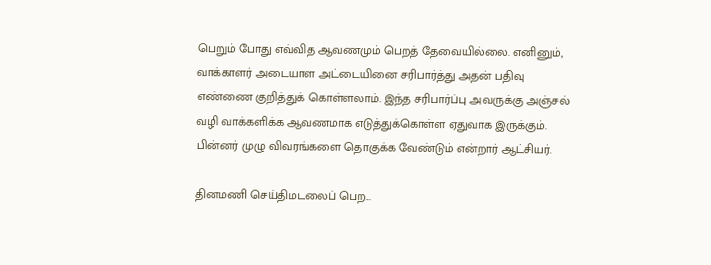பெறும் போது எவ்வித ஆவணமும் பெறத் தேவையில்லை. எனினும், வாக்காளர் அடையாள அட்டையினை சரிபார்த்து அதன் பதிவு எண்ணை குறித்துக் கொள்ளலாம். இந்த சரிபார்ப்பு அவருக்கு அஞ்சல் வழி வாக்களிக்க ஆவணமாக எடுத்துக்கொள்ள ஏதுவாக இருக்கும். பின்னர் முழு விவரங்களை தொகுக்க வேண்டும் என்றார் ஆட்சியர்.

தினமணி செய்திமடலைப் பெற...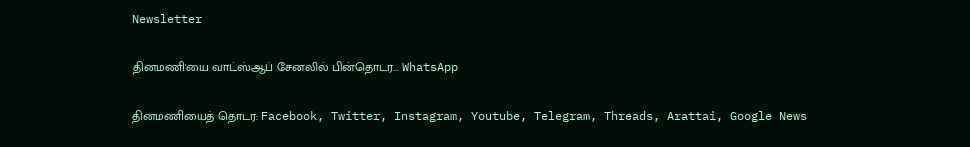Newsletter

தினமணி'யை வாட்ஸ்ஆப் சேனலில் பின்தொடர... WhatsApp

தினமணியைத் தொடர: Facebook, Twitter, Instagram, Youtube, Telegram, Threads, Arattai, Google News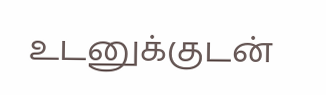உடனுக்குடன்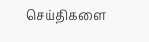செய்திகளை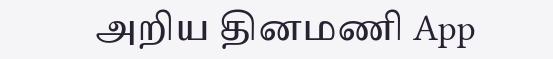அறிய தினமணி App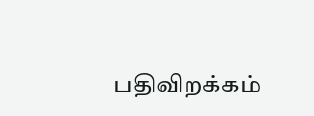பதிவிறக்கம்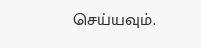செய்யவும்.